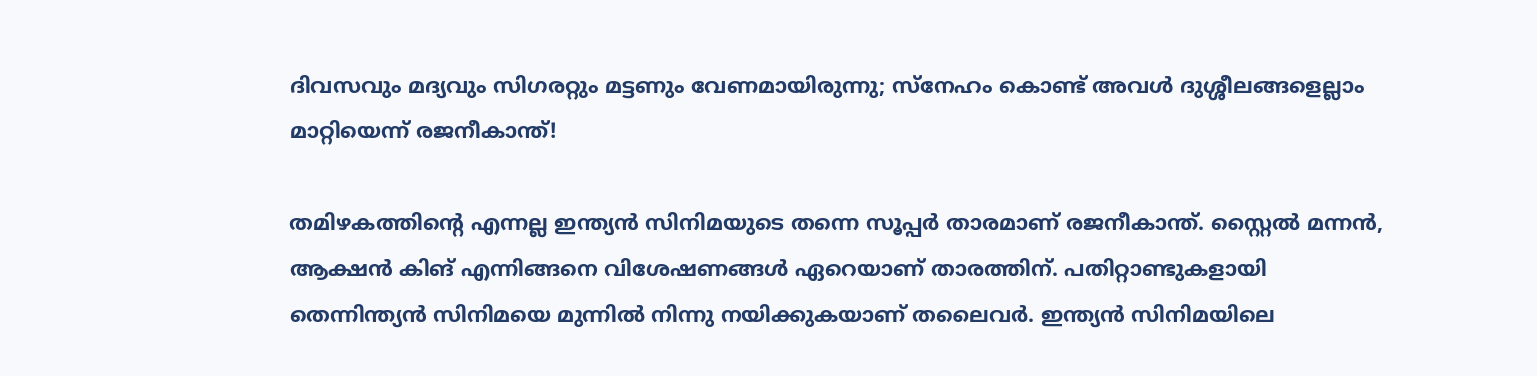ദിവസവും മദ്യവും സിഗരറ്റും മട്ടണും വേണമായിരുന്നു; സ്നേഹം കൊണ്ട് അവൾ ദുശ്ശീലങ്ങളെല്ലാം മാറ്റിയെന്ന് രജനീകാന്ത്!

തമിഴകത്തിന്റെ എന്നല്ല ഇന്ത്യന്‍ സിനിമയുടെ തന്നെ സൂപ്പര്‍ താരമാണ് രജനീകാന്ത്. സ്റ്റൈൽ മന്നൻ, ആക്ഷൻ കിങ് എന്നിങ്ങനെ വിശേഷണങ്ങൾ ഏറെയാണ് താരത്തിന്. പതിറ്റാണ്ടുകളായി തെന്നിന്ത്യന്‍ സിനിമയെ മുന്നില്‍ നിന്നു നയിക്കുകയാണ് തലൈവര്‍. ഇന്ത്യൻ സിനിമയിലെ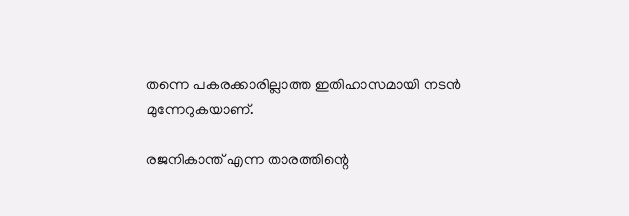തന്നെ പകരക്കാരില്ലാത്ത ഇതിഹാസമായി നടൻ മുന്നേറുകയാണ്.

രജനികാന്ത് എന്ന താരത്തിന്റെ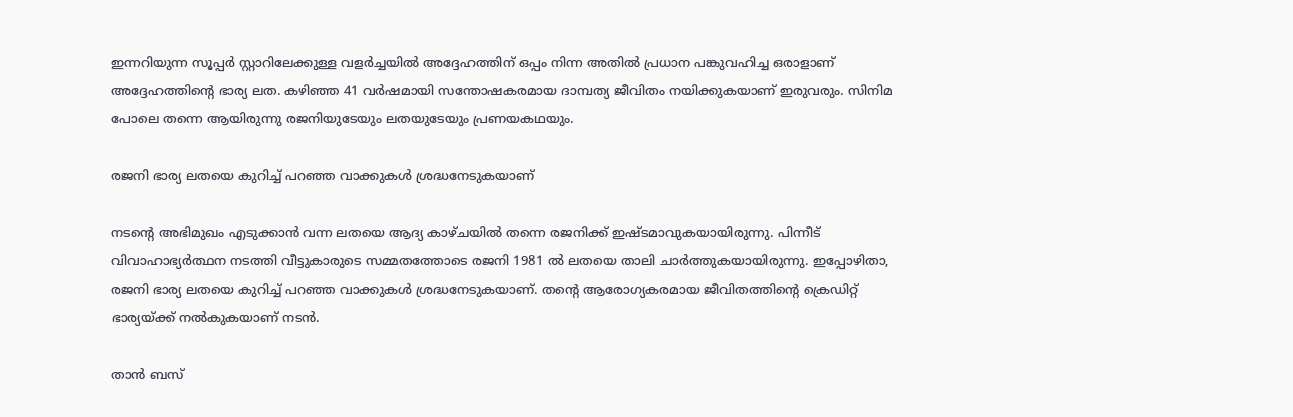ഇന്നറിയുന്ന സൂപ്പര്‍ സ്റ്റാറിലേക്കുള്ള വളര്‍ച്ചയില്‍ അദ്ദേഹത്തിന് ഒപ്പം നിന്ന അതിൽ പ്രധാന പങ്കുവഹിച്ച ഒരാളാണ് അദ്ദേഹത്തിന്റെ ഭാര്യ ലത. കഴിഞ്ഞ 41 വര്‍ഷമായി സന്തോഷകരമായ ദാമ്പത്യ ജീവിതം നയിക്കുകയാണ് ഇരുവരും. സിനിമ പോലെ തന്നെ ആയിരുന്നു രജനിയുടേയും ലതയുടേയും പ്രണയകഥയും.

രജനി ഭാര്യ ലതയെ കുറിച്ച് പറഞ്ഞ വാക്കുകൾ ശ്രദ്ധനേടുകയാണ്

നടന്റെ അഭിമുഖം എടുക്കാൻ വന്ന ലതയെ ആദ്യ കാഴ്ചയിൽ തന്നെ രജനിക്ക് ഇഷ്ടമാവുകയായിരുന്നു. പിന്നീട് വിവാഹാഭ്യർത്ഥന നടത്തി വീട്ടുകാരുടെ സമ്മതത്തോടെ രജനി 1981 ൽ ലതയെ താലി ചാർത്തുകയായിരുന്നു. ഇപ്പോഴിതാ, രജനി ഭാര്യ ലതയെ കുറിച്ച് പറഞ്ഞ വാക്കുകൾ ശ്രദ്ധനേടുകയാണ്. തന്റെ ആരോഗ്യകരമായ ജീവിതത്തിന്റെ ക്രെഡിറ്റ് ഭാര്യയ്ക്ക് നൽകുകയാണ് നടൻ.

താൻ ബസ്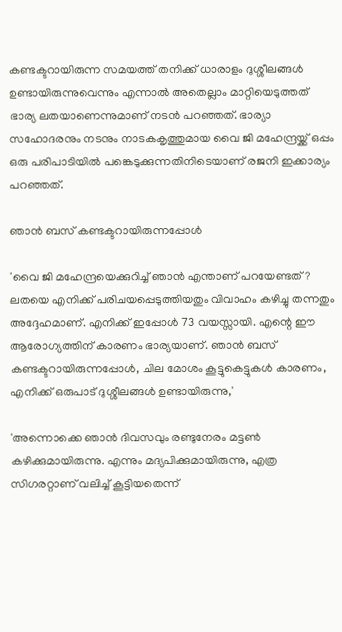കണ്ടക്ടറായിരുന്ന സമയത്ത് തനിക്ക് ധാരാളം ദുശ്ശീലങ്ങൾ ഉണ്ടായിരുന്നുവെന്നും എന്നാൽ അതെല്ലാം മാറ്റിയെടുത്തത് ഭാര്യ ലതയാണെന്നുമാണ് നടൻ പറഞ്ഞത്. ഭാര്യാ സഹോദരനും നടനും നാടകകൃത്തുമായ വൈ ജി മഹേന്ദ്രയ്ക്ക് ഒപ്പം ഒരു പരിപാടിയിൽ പങ്കെടുക്കുന്നതിനിടെയാണ് രജനി ഇക്കാര്യം പറഞ്ഞത്.

ഞാൻ ബസ് കണ്ടക്ടറായിരുന്നപ്പോൾ

'വൈ ജി മഹേന്ദ്രയെക്കുറിച്ച് ഞാൻ എന്താണ് പറയേണ്ടത്? ലതയെ എനിക്ക് പരിചയപ്പെടുത്തിയതും വിവാഹം കഴിച്ചു തന്നതും അദ്ദേഹമാണ്. എനിക്ക് ഇപ്പോൾ 73 വയസ്സായി. എന്റെ ഈ ആരോഗ്യത്തിന് കാരണം ഭാര്യയാണ്. ഞാൻ ബസ് കണ്ടക്ടറായിരുന്നപ്പോൾ, ചില മോശം കൂട്ടുകെട്ടുകൾ കാരണം, എനിക്ക് ഒരുപാട് ദുശ്ശീലങ്ങൾ ഉണ്ടായിരുന്നു,'

'അന്നൊക്കെ ഞാൻ ദിവസവും രണ്ടുനേരം മട്ടൺ കഴിക്കുമായിരുന്നു. എന്നും മദ്യപിക്കുമായിരുന്നു, എത്ര സിഗരറ്റാണ് വലിച്ച് കൂട്ടിയതെന്ന്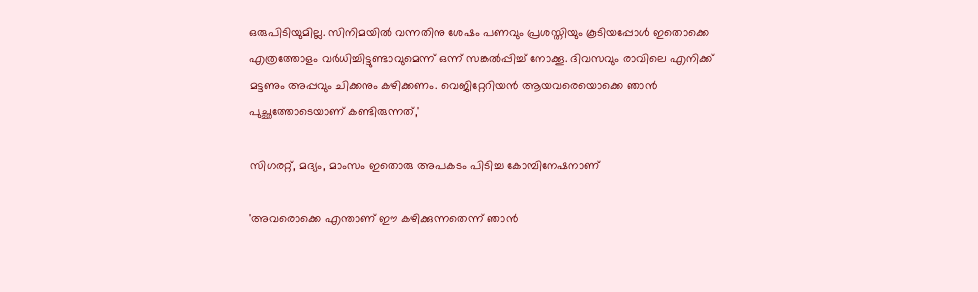ഒരുപിടിയുമില്ല. സിനിമയിൽ വന്നതിനു ശേഷം പണവും പ്രശസ്തിയും കൂടിയപ്പോൾ ഇതൊക്കെ എത്രത്തോളം വർധിച്ചിട്ടുണ്ടാവുമെന്ന് ഒന്ന് സങ്കൽപ്പിച്ച് നോക്കൂ. ദിവസവും രാവിലെ എനിക്ക് മട്ടണും അപ്പവും ചിക്കനും കഴിക്കണം. വെജിറ്റേറിയൻ ആയവരെയൊക്കെ ഞാൻ പുച്ഛത്തോടെയാണ് കണ്ടിരുന്നത്,'

സിഗരറ്റ്, മദ്യം, മാംസം ഇതൊരു അപകടം പിടിച്ച കോമ്പിനേഷനാണ്

'അവരൊക്കെ എന്താണ് ഈ കഴിക്കുന്നതെന്ന് ഞാൻ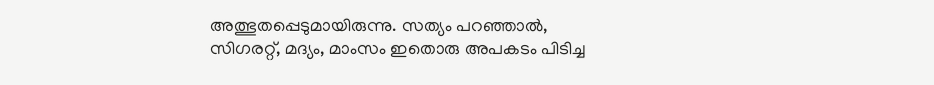അത്ഭുതപ്പെടുമായിരുന്നു. സത്യം പറഞ്ഞാൽ, സിഗരറ്റ്, മദ്യം, മാംസം ഇതൊരു അപകടം പിടിച്ച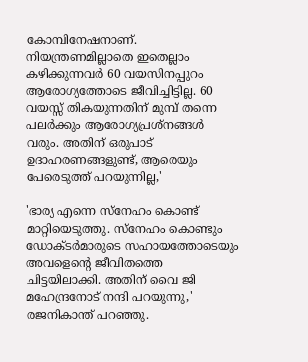കോമ്പിനേഷനാണ്. നിയന്ത്രണമില്ലാതെ ഇതെല്ലാം കഴിക്കുന്നവർ 60 വയസിനപ്പുറം ആരോഗ്യത്തോടെ ജീവിച്ചിട്ടില്ല. 60 വയസ്സ് തികയുന്നതിന് മുമ്പ് തന്നെ പലർക്കും ആരോഗ്യപ്രശ്നങ്ങൾ വരും. അതിന് ഒരുപാട് ഉദാഹരണങ്ങളുണ്ട്, ആരെയും പേരെടുത്ത് പറയുന്നില്ല,'

'ഭാര്യ എന്നെ സ്നേഹം കൊണ്ട് മാറ്റിയെടുത്തു. സ്നേഹം കൊണ്ടും ഡോക്ടർമാരുടെ സഹായത്തോടെയും അവളെന്റെ ജീവിതത്തെ ചിട്ടയിലാക്കി. അതിന് വൈ ജി മഹേന്ദ്രനോട് നന്ദി പറയുന്നു,' രജനികാന്ത് പറഞ്ഞു.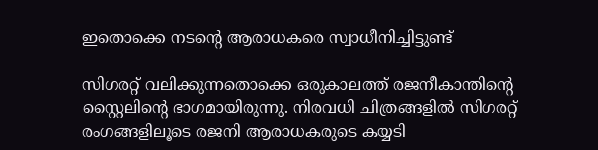ഇതൊക്കെ നടന്റെ ആരാധകരെ സ്വാധീനിച്ചിട്ടുണ്ട്

സിഗരറ്റ് വലിക്കുന്നതൊക്കെ ഒരുകാലത്ത് രജനീകാന്തിന്റെ സ്റ്റൈലിന്റെ ഭാഗമായിരുന്നു. നിരവധി ചിത്രങ്ങളിൽ സിഗരറ്റ് രംഗങ്ങളിലൂടെ രജനി ആരാധകരുടെ കയ്യടി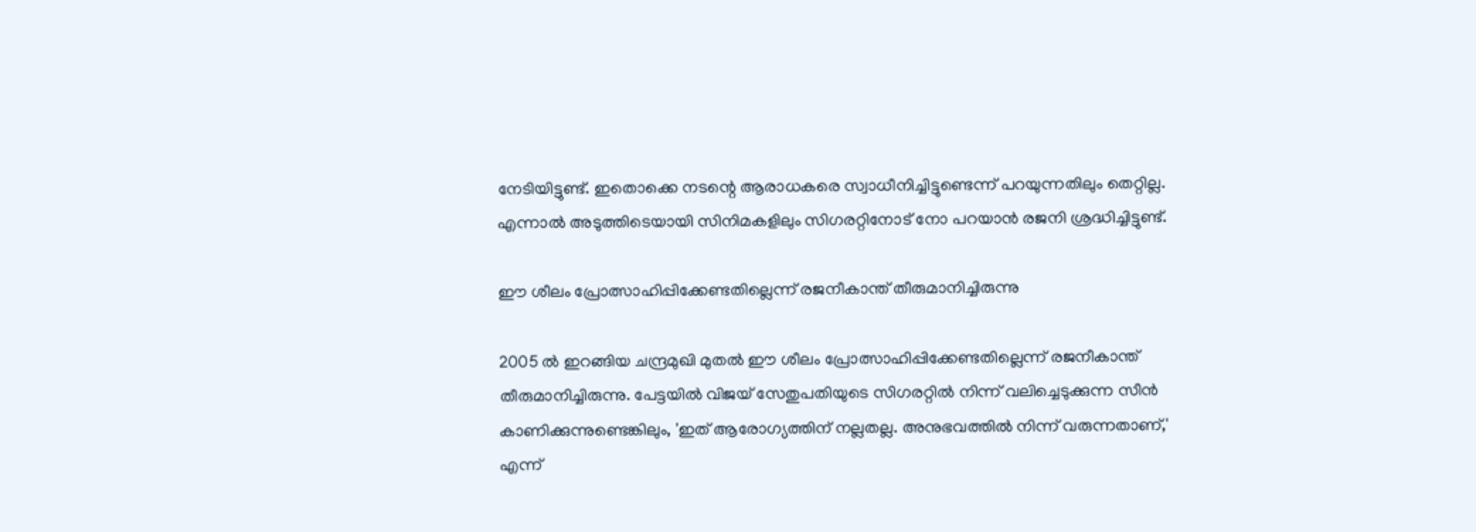നേടിയിട്ടുണ്ട്. ഇതൊക്കെ നടന്റെ ആരാധകരെ സ്വാധീനിച്ചിട്ടുണ്ടെന്ന് പറയുന്നതിലും തെറ്റില്ല. എന്നാൽ അടുത്തിടെയായി സിനിമകളിലും സിഗരറ്റിനോട് നോ പറയാൻ രജനി ശ്രദ്ധിച്ചിട്ടുണ്ട്.

ഈ ശീലം പ്രോത്സാഹിപ്പിക്കേണ്ടതില്ലെന്ന് രജനീകാന്ത് തീരുമാനിച്ചിരുന്നു

2005 ൽ ഇറങ്ങിയ ചന്ദ്രമുഖി മുതൽ ഈ ശീലം പ്രോത്സാഹിപ്പിക്കേണ്ടതില്ലെന്ന് രജനീകാന്ത് തീരുമാനിച്ചിരുന്നു. പേട്ടയിൽ വിജയ് സേതുപതിയുടെ സിഗരറ്റിൽ നിന്ന് വലിച്ചെടുക്കുന്ന സീൻ കാണിക്കുന്നുണ്ടെങ്കിലും, 'ഇത് ആരോഗ്യത്തിന് നല്ലതല്ല. അനുഭവത്തിൽ നിന്ന് വരുന്നതാണ്,' എന്ന്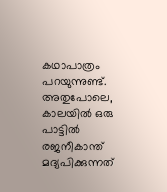കഥാപാത്രം പറയുന്നുണ്ട്. അതുപോലെ, കാലയിൽ ഒരു പാട്ടിൽ രജനീകാന്ത് മദ്യപിക്കുന്നത്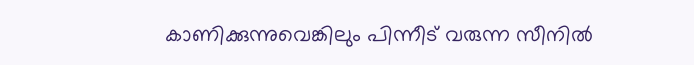കാണിക്കുന്നുവെങ്കിലും പിന്നീട് വരുന്ന സീനിൽ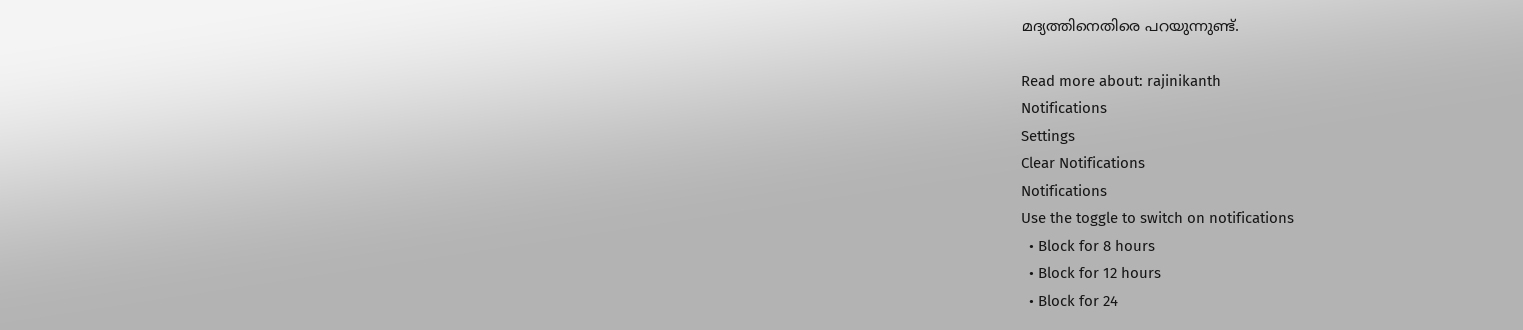മദ്യത്തിനെതിരെ പറയുന്നുണ്ട്.

Read more about: rajinikanth
Notifications
Settings
Clear Notifications
Notifications
Use the toggle to switch on notifications
  • Block for 8 hours
  • Block for 12 hours
  • Block for 24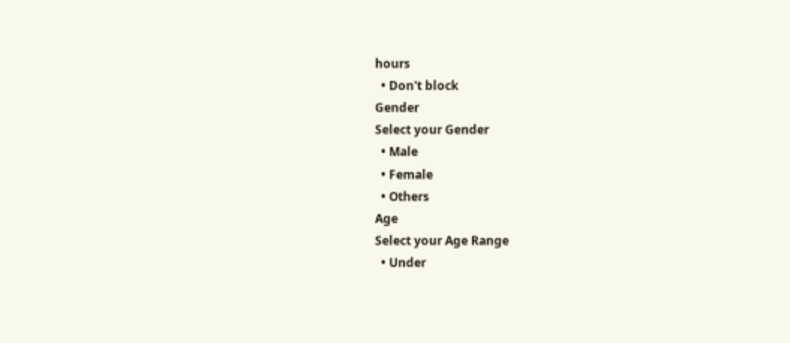hours
  • Don't block
Gender
Select your Gender
  • Male
  • Female
  • Others
Age
Select your Age Range
  • Under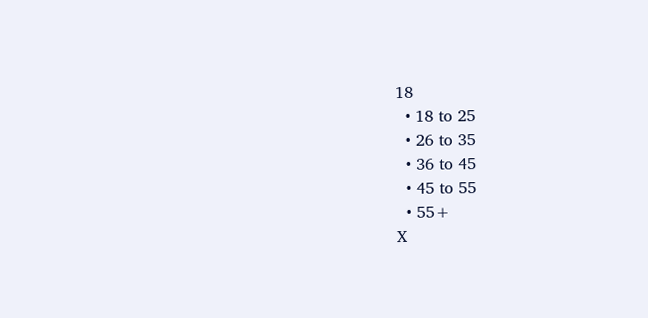18
  • 18 to 25
  • 26 to 35
  • 36 to 45
  • 45 to 55
  • 55+
X